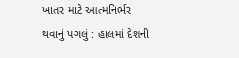ખાતર માટે આત્મનિર્ભર થવાનું પગલું : હાલમાં દેશની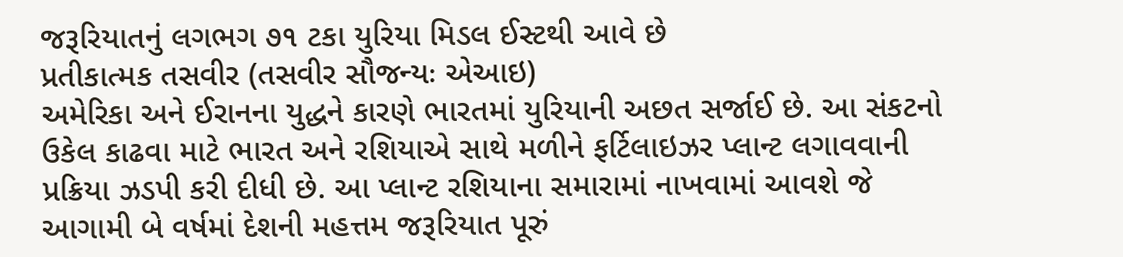જરૂરિયાતનું લગભગ ૭૧ ટકા યુરિયા મિડલ ઈસ્ટથી આવે છે
પ્રતીકાત્મક તસવીર (તસવીર સૌજન્યઃ એઆઇ)
અમેરિકા અને ઈરાનના યુદ્ધને કારણે ભારતમાં યુરિયાની અછત સર્જાઈ છે. આ સંકટનો ઉકેલ કાઢવા માટે ભારત અને રશિયાએ સાથે મળીને ફર્ટિલાઇઝર પ્લાન્ટ લગાવવાની પ્રક્રિયા ઝડપી કરી દીધી છે. આ પ્લાન્ટ રશિયાના સમારામાં નાખવામાં આવશે જે આગામી બે વર્ષમાં દેશની મહત્તમ જરૂરિયાત પૂરું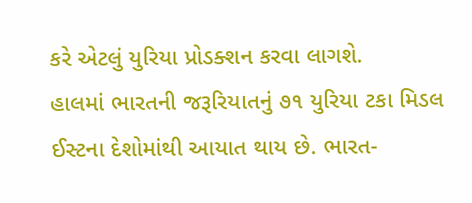કરે એટલું યુરિયા પ્રોડક્શન કરવા લાગશે.
હાલમાં ભારતની જરૂરિયાતનું ૭૧ યુરિયા ટકા મિડલ ઈસ્ટના દેશોમાંથી આયાત થાય છે. ભારત-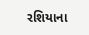રશિયાના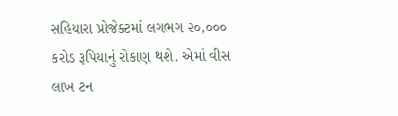સહિયારા પ્રોજેક્ટમાં લગભગ ૨૦,૦૦૦ કરોડ રૂપિયાનું રોકાણ થશે. એમાં વીસ લાખ ટન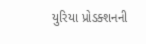યુરિયા પ્રોડક્શનની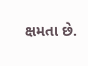ક્ષમતા છે.